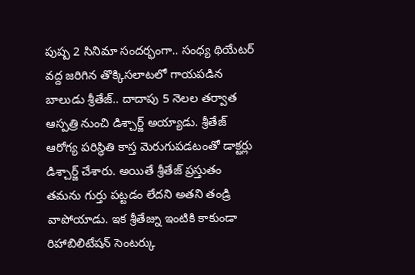పుష్ప 2 సినిమా సందర్భంగా.. సంధ్య థియేటర్ వద్ద జరిగిన తొక్కిసలాటలో గాయపడిన బాలుడు శ్రీతేజ్.. దాదాపు 5 నెలల తర్వాత ఆస్పత్రి నుంచి డిశ్చార్జ్ అయ్యాడు. శ్రీతేజ్ ఆరోగ్య పరిస్థితి కాస్త మెరుగుపడటంతో డాక్టర్లు డిశ్చార్జ్ చేశారు. అయితే శ్రీతేజ్ ప్రస్తుతం తమను గుర్తు పట్టడం లేదని అతని తండ్రి వాపోయాడు. ఇక శ్రీతేజ్ను ఇంటికి కాకుండా రిహాబిలిటేషన్ సెంటర్కు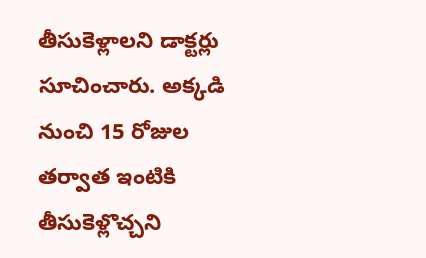తీసుకెళ్లాలని డాక్టర్లు సూచించారు. అక్కడి నుంచి 15 రోజుల తర్వాత ఇంటికి తీసుకెళ్లొచ్చని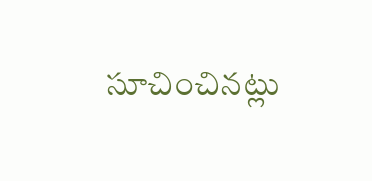సూచించినట్లు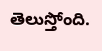తెలుస్తోంది.